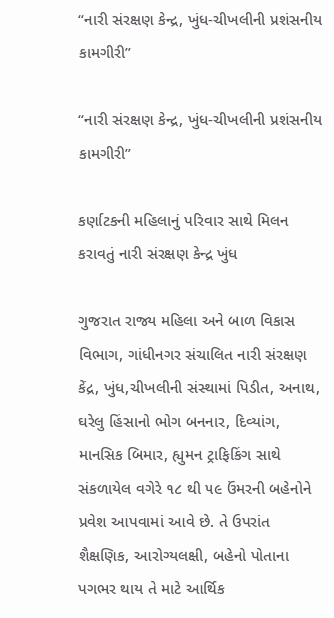“નારી સંરક્ષણ કેન્દ્ર, ખુંધ-ચીખલીની પ્રશંસનીય કામગીરી”

“નારી સંરક્ષણ કેન્દ્ર, ખુંધ-ચીખલીની પ્રશંસનીય કામગીરી”

કર્ણાટકની મહિલાનું પરિવાર સાથે મિલન કરાવતું નારી સંરક્ષણ કેન્દ્ર ખુંધ

ગુજરાત રાજ્ય મહિલા અને બાળ વિકાસ વિભાગ, ગાંધીનગર સંચાલિત નારી સંરક્ષણ કેંદ્ર, ખુંધ,ચીખલીની સંસ્થામાં પિડીત, અનાથ, ઘરેલુ હિંસાનો ભોગ બનનાર, દિવ્યાંગ, માનસિક બિમાર, હ્યુમન ટ્રાફિકિંગ સાથે સંકળાયેલ વગેરે ૧૮ થી ૫૯ ઉંમરની બહેનોને પ્રવેશ આપવામાં આવે છે. તે ઉપરાંત શૈક્ષણિક, આરોગ્યલક્ષી, બહેનો પોતાના પગભર થાય તે માટે આર્થિક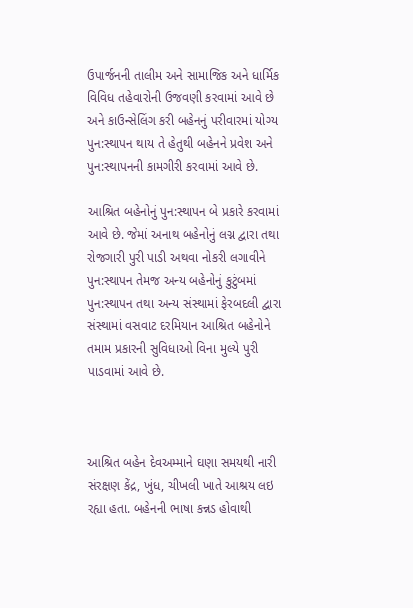ઉપાર્જનની તાલીમ અને સામાજિક અને ધાર્મિક વિવિધ તહેવારોની ઉજવણી કરવામાં આવે છે અને કાઉન્સેલિંગ કરી બહેનનું પરીવારમાં યોગ્ય પુન:સ્થાપન થાય તે હેતુથી બહેનને પ્રવેશ અને પુન:સ્થાપનની કામગીરી કરવામાં આવે છે.

આશ્રિત બહેનોનું પુન:સ્થાપન બે પ્રકારે કરવામાં આવે છે. જેમાં અનાથ બહેનોનું લગ્ન દ્વારા તથા રોજગારી પુરી પાડી અથવા નોકરી લગાવીને પુન:સ્થાપન તેમજ અન્ય બહેનોનું કુટુંબમાં પુન:સ્થાપન તથા અન્ય સંસ્થામાં ફેરબદલી દ્વારા સંસ્થામાં વસવાટ દરમિયાન આશ્રિત બહેનોને તમામ પ્રકારની સુવિધાઓ વિના મુલ્યે પુરી પાડવામાં આવે છે.



આશ્રિત બહેન દેવઅમ્માને ઘણા સમયથી નારી સંરક્ષણ કેંદ્ર, ખુંધ, ચીખલી ખાતે આશ્રય લઇ રહ્યા હતા. બહેનની ભાષા કન્નડ હોવાથી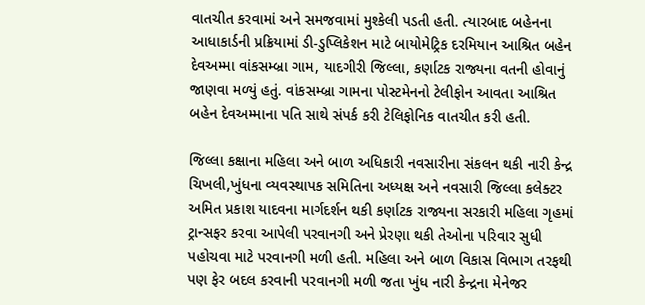વાતચીત કરવામાં અને સમજવામાં મુશ્કેલી પડતી હતી. ત્યારબાદ બહેનના આધાકાર્ડની પ્રક્રિયામાં ડી-ડુપ્લિકેશન માટે બાયોમેટ્રિક દરમિયાન આશ્રિત બહેન દેવઅમ્મા વાંકસમ્બ્રા ગામ, યાદગીરી જિલ્લા, કર્ણાટક રાજ્યના વતની હોવાનું જાણવા મળ્યું હતું. વાંકસમ્બ્રા ગામના પોસ્ટમેનનો ટેલીફોન આવતા આશ્રિત બહેન દેવઅમ્માના પતિ સાથે સંપર્ક કરી ટેલિફોનિક વાતચીત કરી હતી.

જિલ્લા કક્ષાના મહિલા અને બાળ અધિકારી નવસારીના સંકલન થકી નારી કેન્દ્ર ચિખલી,ખુંધના વ્યવસ્થાપક સમિતિના અધ્યક્ષ અને નવસારી જિલ્લા કલેક્ટર અમિત પ્રકાશ યાદવના માર્ગદર્શન થકી કર્ણાટક રાજ્યના સરકારી મહિલા ગૃહમાં ટ્રાન્સફર કરવા આપેલી પરવાનગી અને પ્રેરણા થકી તેઓના પરિવાર સુધી પહોચવા માટે પરવાનગી મળી હતી. મહિલા અને બાળ વિકાસ વિભાગ તરફથી પણ ફેર બદલ કરવાની પરવાનગી મળી જતા ખુંધ નારી કેન્દ્રના મેનેજર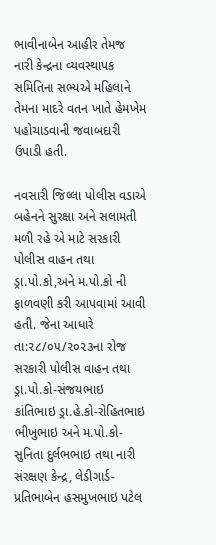ભાવીનાબેન આહીર તેમજ નારી કેન્દ્રના વ્યવસ્થાપક સમિતિના સભ્યએ મહિલાને તેમના માદરે વતન ખાતે હેમખેમ પહોચાડવાની જવાબદારી ઉપાડી હતી.

નવસારી જિલ્લા પોલીસ વડાએ બહેનને સુરક્ષા અને સલામતી મળી રહે એ માટે સરકારી પોલીસ વાહન તથા ડ્રા.પો.કો,અને મ.પો.કો ની ફાળવણી કરી આપવામાં આવી હતી. જેના આધારે તા:૨૮/૦૫/૨૦૨૩ના રોજ સરકારી પોલીસ વાહન તથા ડ્રા.પો.કો-સંજયભાઇ કાંતિભાઇ ડ્રા.હે.કો-રોહિતભાઇ ભીખુભાઇ અને મ.પો.કો-સુનિતા દુર્લભભાઇ તથા નારી સંરક્ષણ કેન્દ્ર, લેડીગાર્ડ-પ્રતિભાબેન હસમુખભાઇ પટેલ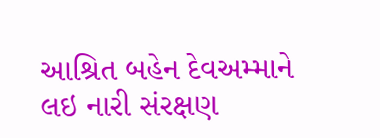આશ્રિત બહેન દેવઅમ્માને લઇ નારી સંરક્ષણ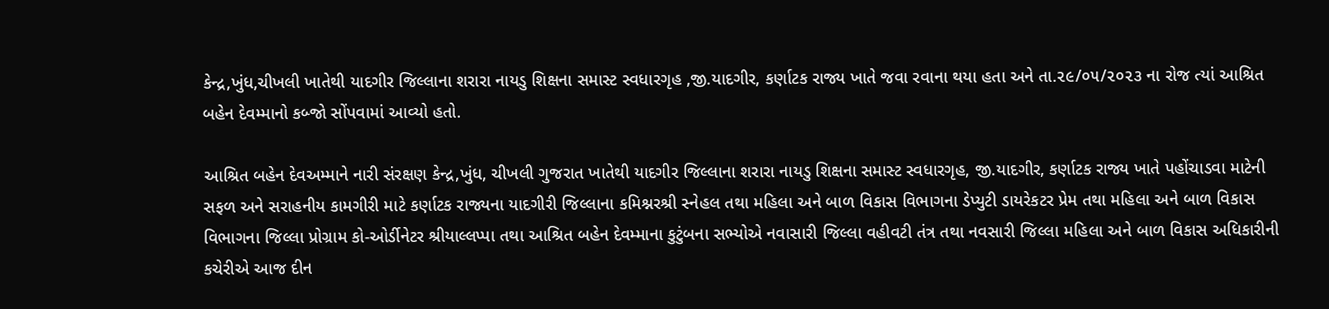કેન્દ્ર,ખુંધ,ચીખલી ખાતેથી યાદગીર જિલ્લાના શરારા નાયડુ શિક્ષના સમાસ્ટ સ્વધારગૃહ ,જી.યાદગીર, કર્ણાટક રાજ્ય ખાતે જવા રવાના થયા હતા અને તા.૨૯/૦૫/૨૦૨૩ ના રોજ ત્યાં આશ્રિત બહેન દેવમ્માનો કબ્જો સોંપવામાં આવ્યો હતો.

આશ્રિત બહેન દેવઅમ્માને નારી સંરક્ષણ કેન્દ્ર,ખુંધ, ચીખલી ગુજરાત ખાતેથી યાદગીર જિલ્લાના શરારા નાયડુ શિક્ષના સમાસ્ટ સ્વધારગૃહ, જી.યાદગીર, કર્ણાટક રાજ્ય ખાતે પહોંચાડવા માટેની સફળ અને સરાહનીય કામગીરી માટે કર્ણાટક રાજ્યના યાદગીરી જિલ્લાના કમિશ્નરશ્રી સ્નેહલ તથા મહિલા અને બાળ વિકાસ વિભાગના ડેપ્યુટી ડાયરેકટર પ્રેમ તથા મહિલા અને બાળ વિકાસ વિભાગના જિલ્લા પ્રોગ્રામ કો-ઓર્ડીનેટર શ્રીયાલ્લપ્પા તથા આશ્રિત બહેન દેવમ્માના કુટુંબના સભ્યોએ નવાસારી જિલ્લા વહીવટી તંત્ર તથા નવસારી જિલ્લા મહિલા અને બાળ વિકાસ અધિકારીની કચેરીએ આજ દીન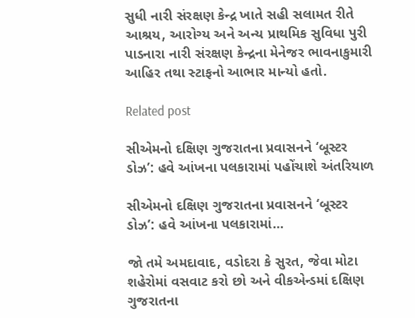સુધી નારી સંરક્ષણ કેન્દ્ર ખાતે સહી સલામત રીતે આશ્રય, આરોગ્ય અને અન્ય પ્રાથમિક સુવિધા પુરી પાડનારા નારી સંરક્ષણ કેન્દ્રના મેનેજર ભાવનાકુમારી આહિર તથા સ્ટાફનો આભાર માન્યો હતો.

Related post

સીએમનો દક્ષિણ ગુજરાતના પ્રવાસનને ‘બૂસ્ટર ડોઝ’: હવે આંખના પલકારામાં પહોંચાશે અંતરિયાળ

સીએમનો દક્ષિણ ગુજરાતના પ્રવાસનને ‘બૂસ્ટર ડોઝ’: હવે આંખના પલકારામાં…

જો તમે અમદાવાદ, વડોદરા કે સુરત, જેવા મોટા શહેરોમાં વસવાટ કરો છો અને વીકએન્ડમાં દક્ષિણ ગુજરાતના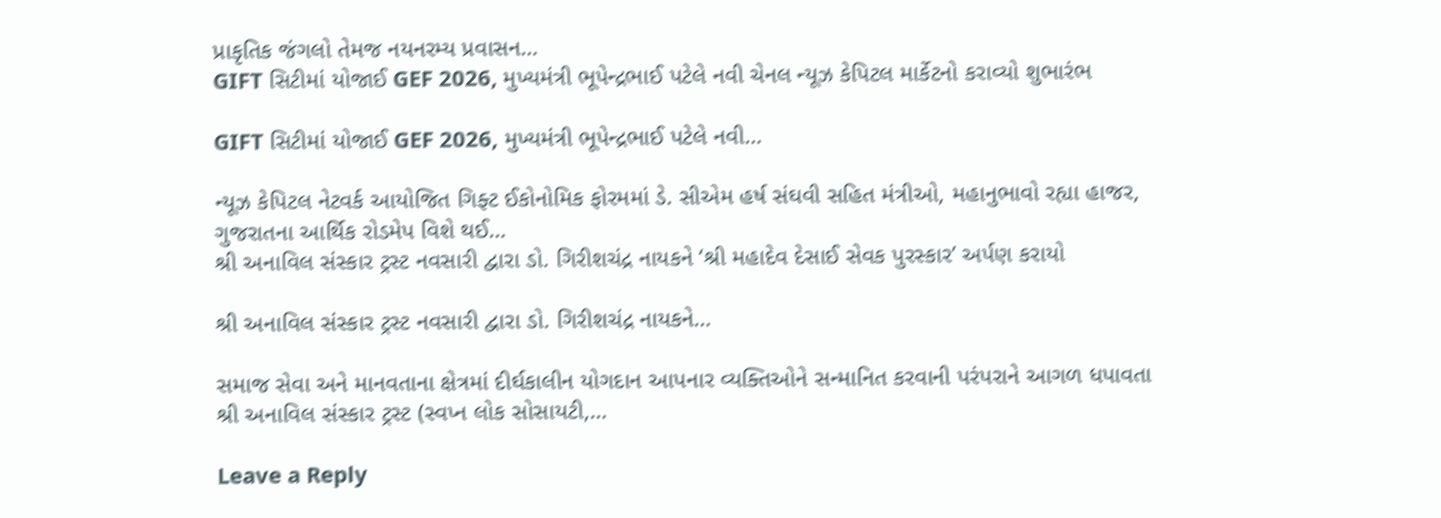પ્રાકૃતિક જંગલો તેમજ નયનરમ્ય પ્રવાસન…
GIFT સિટીમાં યોજાઈ GEF 2026, મુખ્યમંત્રી ભૂપેન્દ્રભાઈ પટેલે નવી ચેનલ ન્યૂઝ કેપિટલ માર્કેટનો કરાવ્યો શુભારંભ

GIFT સિટીમાં યોજાઈ GEF 2026, મુખ્યમંત્રી ભૂપેન્દ્રભાઈ પટેલે નવી…

ન્યૂઝ કેપિટલ નેટવર્ક આયોજિત ગિફ્ટ ઈકોનોમિક ફોરમમાં ડે. સીએમ હર્ષ સંઘવી સહિત મંત્રીઓ, મહાનુભાવો રહ્યા હાજર, ગુજરાતના આર્થિક રોડમેપ વિશે થઈ…
શ્રી અનાવિલ સંસ્કાર ટ્રસ્ટ નવસારી દ્વારા ડો. ગિરીશચંદ્ર નાયકને ‘શ્રી મહાદેવ દેસાઈ સેવક પુરસ્કાર’ અર્પણ કરાયો

શ્રી અનાવિલ સંસ્કાર ટ્રસ્ટ નવસારી દ્વારા ડો. ગિરીશચંદ્ર નાયકને…

સમાજ સેવા અને માનવતાના ક્ષેત્રમાં દીર્ઘકાલીન યોગદાન આપનાર વ્યક્તિઓને સન્માનિત કરવાની પરંપરાને આગળ ધપાવતા શ્રી અનાવિલ સંસ્કાર ટ્રસ્ટ (સ્વપ્ન લોક સોસાયટી,…

Leave a Reply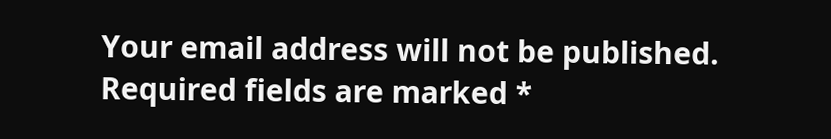Your email address will not be published. Required fields are marked *